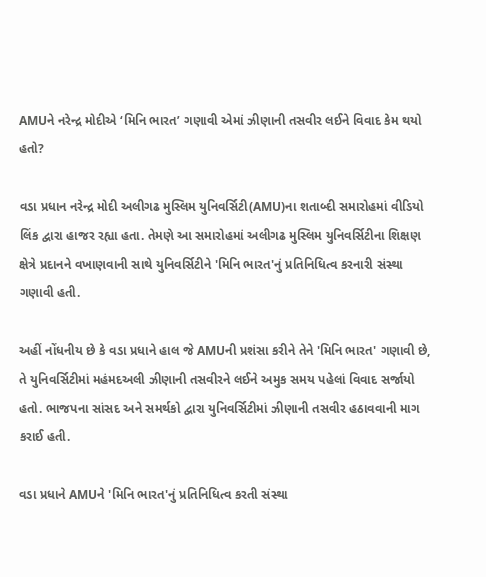AMUને નરેન્દ્ર મોદીએ ‘મિનિ ભારત’ ગણાવી એમાં ઝીણાની તસવીર લઈને વિવાદ કેમ થયો હતો?

વડા પ્રધાન નરેન્દ્ર મોદી અલીગઢ મુસ્લિમ યુનિવર્સિટી(AMU)ના શતાબ્દી સમારોહમાં વીડિયો લિંક દ્વારા હાજર રહ્યા હતા. તેમણે આ સમારોહમાં અલીગઢ મુસ્લિમ યુનિવર્સિટીના શિક્ષણ ક્ષેત્રે પ્રદાનને વખાણવાની સાથે યુનિવર્સિટીને 'મિનિ ભારત'નું પ્રતિનિધિત્વ કરનારી સંસ્થા ગણાવી હતી.

અહીં નોંધનીય છે કે વડા પ્રધાને હાલ જે AMUની પ્રશંસા કરીને તેને 'મિનિ ભારત' ગણાવી છે, તે યુનિવર્સિટીમાં મહંમદઅલી ઝીણાની તસવીરને લઈને અમુક સમય પહેલાં વિવાદ સર્જાયો હતો. ભાજપના સાંસદ અને સમર્થકો દ્વારા યુનિવર્સિટીમાં ઝીણાની તસવીર હઠાવવાની માગ કરાઈ હતી.

વડા પ્રધાને AMUને 'મિનિ ભારત'નું પ્રતિનિધિત્વ કરતી સંસ્થા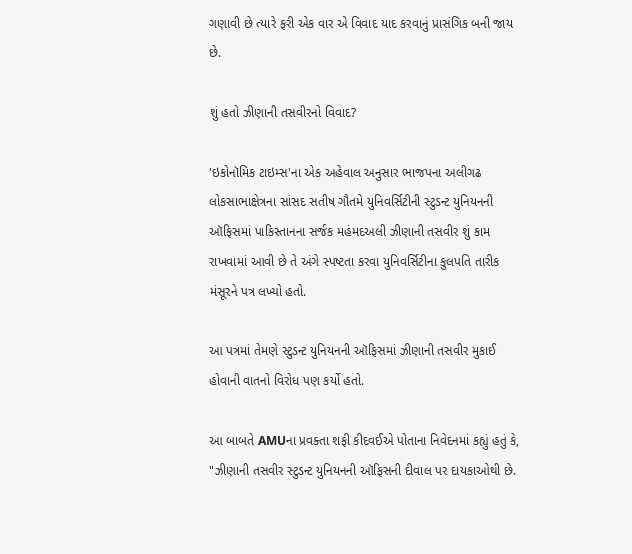ગણાવી છે ત્યારે ફરી એક વાર એ વિવાદ યાદ કરવાનું પ્રાસંગિક બની જાય છે.

શું હતો ઝીણાની તસવીરનો વિવાદ?

'ઇકોનૉમિક ટાઇમ્સ'ના એક અહેવાલ અનુસાર ભાજપના અલીગઢ લોકસાભાક્ષેત્રના સાંસદ સતીષ ગૌતમે યુનિવર્સિટીની સ્ટુડન્ટ યુનિયનની ઑફિસમાં પાકિસ્તાનના સર્જક મહંમદઅલી ઝીણાની તસવીર શું કામ રાખવામાં આવી છે તે અંગે સ્પષ્ટતા કરવા યુનિવર્સિટીના કુલપતિ તારીક મંસૂરને પત્ર લખ્યો હતો.

આ પત્રમાં તેમણે સ્ટુડન્ટ યુનિયનની ઑફિસમાં ઝીણાની તસવીર મુકાઈ હોવાની વાતનો વિરોધ પણ કર્યો હતો.

આ બાબતે AMUના પ્રવક્તા શફી કીદવઈએ પોતાના નિવેદનમાં કહ્યું હતું કે, "ઝીણાની તસવીર સ્ટુડન્ટ યુનિયનની ઑફિસની દીવાલ પર દાયકાઓથી છે.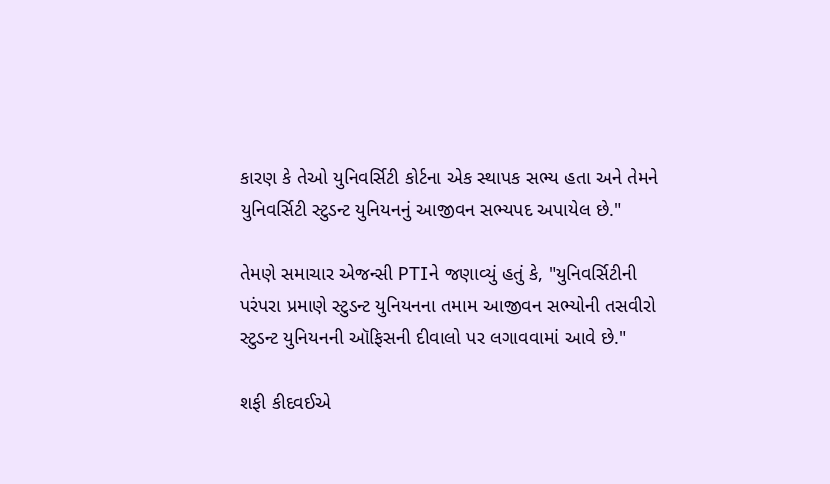કારણ કે તેઓ યુનિવર્સિટી કોર્ટના એક સ્થાપક સભ્ય હતા અને તેમને યુનિવર્સિટી સ્ટુડન્ટ યુનિયનનું આજીવન સભ્યપદ અપાયેલ છે."

તેમણે સમાચાર એજન્સી PTIને જણાવ્યું હતું કે, "યુનિવર્સિટીની પરંપરા પ્રમાણે સ્ટુડન્ટ યુનિયનના તમામ આજીવન સભ્યોની તસવીરો સ્ટુડન્ટ યુનિયનની ઑફિસની દીવાલો પર લગાવવામાં આવે છે."

શફી કીદવઈએ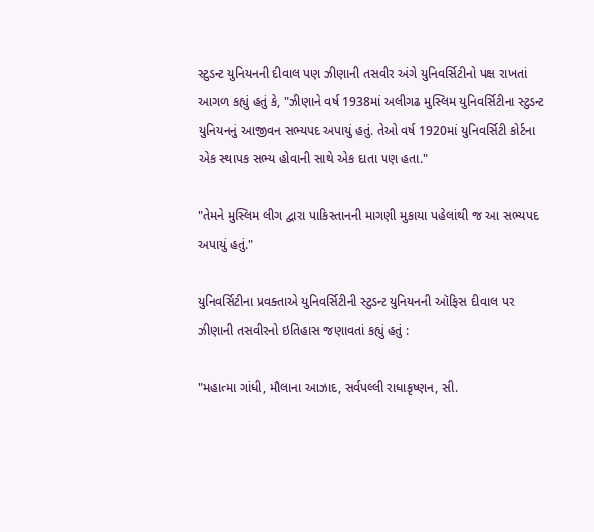સ્ટુડન્ટ યુનિયનની દીવાલ પણ ઝીણાની તસવીર અંગે યુનિવર્સિટીનો પક્ષ રાખતાં આગળ કહ્યું હતું કે, "ઝીણાને વર્ષ 1938માં અલીગઢ મુસ્લિમ યુનિવર્સિટીના સ્ટુડન્ટ યુનિયનનું આજીવન સભ્યપદ અપાયું હતું. તેઓ વર્ષ 1920માં યુનિવર્સિટી કોર્ટના એક સ્થાપક સભ્ય હોવાની સાથે એક દાતા પણ હતા."

"તેમને મુસ્લિમ લીગ દ્વારા પાકિસ્તાનની માગણી મુકાયા પહેલાંથી જ આ સભ્યપદ અપાયું હતું."

યુનિવર્સિટીના પ્રવક્તાએ યુનિવર્સિટીની સ્ટુડન્ટ યુનિયનની ઑફિસ દીવાલ પર ઝીણાની તસવીરનો ઇતિહાસ જણાવતાં કહ્યું હતું :

"મહાત્મા ગાંધી, મૌલાના આઝાદ, સર્વપલ્લી રાધાકૃષ્ણન, સી.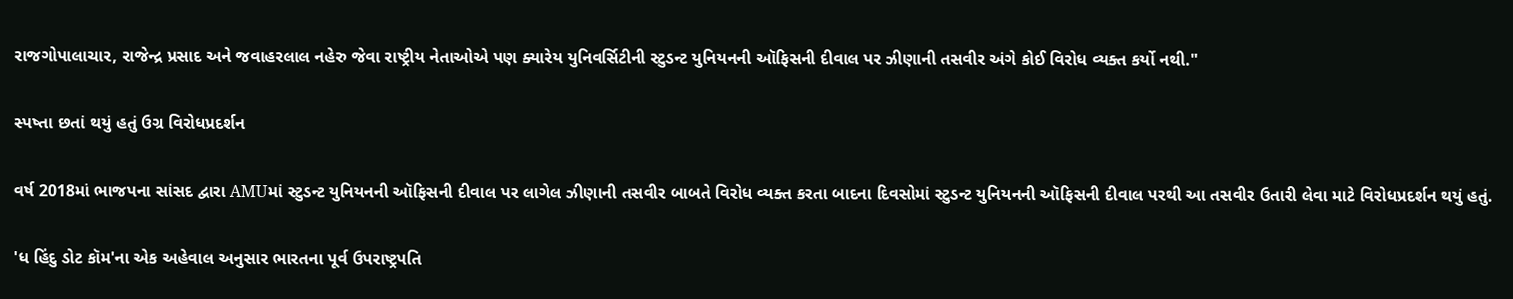રાજગોપાલાચાર, રાજેન્દ્ર પ્રસાદ અને જવાહરલાલ નહેરુ જેવા રાષ્ટ્રીય નેતાઓએ પણ ક્યારેય યુનિવર્સિટીની સ્ટુડન્ટ યુનિયનની ઑફિસની દીવાલ પર ઝીણાની તસવીર અંગે કોઈ વિરોધ વ્યક્ત કર્યો નથી."

સ્પષ્તા છતાં થયું હતું ઉગ્ર વિરોધપ્રદર્શન

વર્ષ 2018માં ભાજપના સાંસદ દ્વારા AMUમાં સ્ટુડન્ટ યુનિયનની ઑફિસની દીવાલ પર લાગેલ ઝીણાની તસવીર બાબતે વિરોધ વ્યક્ત કરતા બાદના દિવસોમાં સ્ટુડન્ટ યુનિયનની ઑફિસની દીવાલ પરથી આ તસવીર ઉતારી લેવા માટે વિરોધપ્રદર્શન થયું હતું.

'ધ હિંદુ ડોટ કૉમ'ના એક અહેવાલ અનુસાર ભારતના પૂર્વ ઉપરાષ્ટ્રપતિ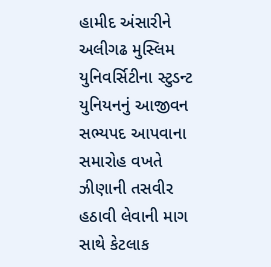હામીદ અંસારીને અલીગઢ મુસ્લિમ યુનિવર્સિટીના સ્ટુડન્ટ યુનિયનનું આજીવન સભ્યપદ આપવાના સમારોહ વખતે ઝીણાની તસવીર હઠાવી લેવાની માગ સાથે કેટલાક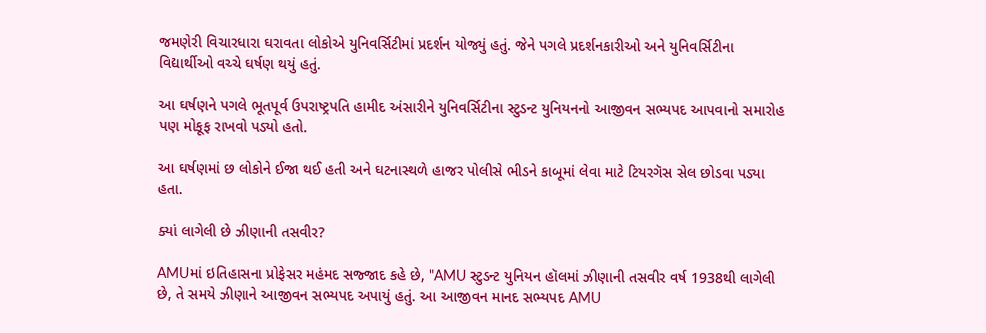જમણેરી વિચારધારા ઘરાવતા લોકોએ યુનિવર્સિટીમાં પ્રદર્શન યોજ્યું હતું. જેને પગલે પ્રદર્શનકારીઓ અને યુનિવર્સિટીના વિદ્યાર્થીઓ વચ્ચે ઘર્ષણ થયું હતું.

આ ઘર્ષણને પગલે ભૂતપૂર્વ ઉપરાષ્ટ્રપતિ હામીદ અંસારીને યુનિવર્સિટીના સ્ટુડન્ટ યુનિયનનો આજીવન સભ્યપદ આપવાનો સમારોહ પણ મોકૂફ રાખવો પડ્યો હતો.

આ ઘર્ષણમાં છ લોકોને ઈજા થઈ હતી અને ઘટનાસ્થળે હાજર પોલીસે ભીડને કાબૂમાં લેવા માટે ટિયરગૅસ સેલ છોડવા પડ્યા હતા.

ક્યાં લાગેલી છે ઝીણાની તસવીર?

AMUમાં ઇતિહાસના પ્રોફેસર મહંમદ સજ્જાદ કહે છે, "AMU સ્ટુડન્ટ યુનિયન હૉલમાં ઝીણાની તસવીર વર્ષ 1938થી લાગેલી છે, તે સમયે ઝીણાને આજીવન સભ્યપદ અપાયું હતું. આ આજીવન માનદ સભ્યપદ AMU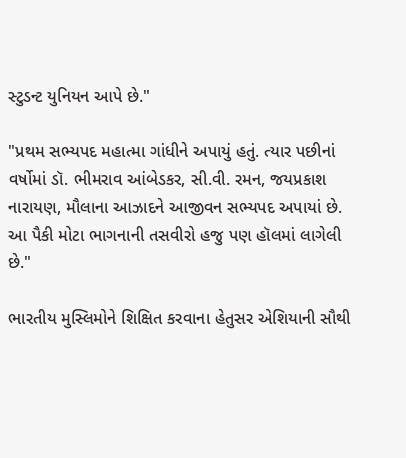સ્ટુડન્ટ યુનિયન આપે છે."

"પ્રથમ સભ્યપદ મહાત્મા ગાંધીને અપાયું હતું. ત્યાર પછીનાં વર્ષોમાં ડૉ. ભીમરાવ આંબેડકર, સી.વી. રમન, જયપ્રકાશ નારાયણ, મૌલાના આઝાદને આજીવન સભ્યપદ અપાયાં છે. આ પૈકી મોટા ભાગનાની તસવીરો હજુ પણ હૉલમાં લાગેલી છે."

ભારતીય મુસ્લિમોને શિક્ષિત કરવાના હેતુસર એશિયાની સૌથી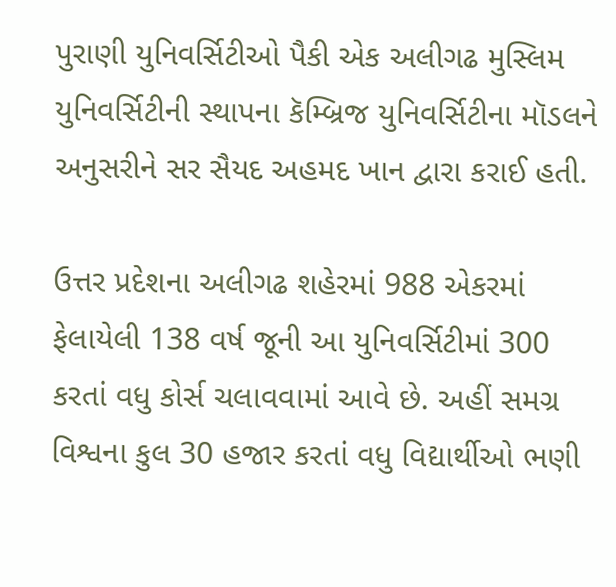પુરાણી યુનિવર્સિટીઓ પૈકી એક અલીગઢ મુસ્લિમ યુનિવર્સિટીની સ્થાપના કૅમ્બ્રિજ યુનિવર્સિટીના મૉડલને અનુસરીને સર સૈયદ અહમદ ખાન દ્વારા કરાઈ હતી.

ઉત્તર પ્રદેશના અલીગઢ શહેરમાં 988 એકરમાં ફેલાયેલી 138 વર્ષ જૂની આ યુનિવર્સિટીમાં 300 કરતાં વધુ કોર્સ ચલાવવામાં આવે છે. અહીં સમગ્ર વિશ્વના કુલ 30 હજાર કરતાં વધુ વિદ્યાર્થીઓ ભણી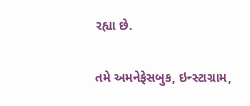રહ્યા છે.

તમે અમનેફેસબુક, ઇન્સ્ટાગ્રામ,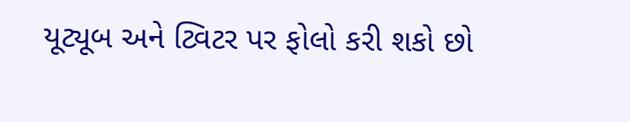યૂટ્યૂબ અને ટ્વિટર પર ફોલો કરી શકો છો